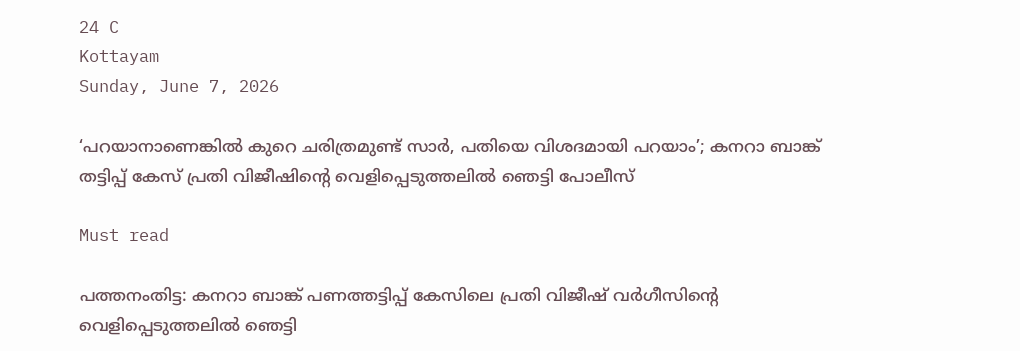24 C
Kottayam
Sunday, June 7, 2026

‘പറയാനാണെങ്കില്‍ കുറെ ചരിത്രമുണ്ട് സാര്‍, പതിയെ വിശദമായി പറയാം’; കനറാ ബാങ്ക് തട്ടിപ്പ് കേസ് പ്രതി വിജീഷിന്റെ വെളിപ്പെടുത്തലില്‍ ഞെട്ടി പോലീസ്

Must read

പത്തനംതിട്ട: കനറാ ബാങ്ക് പണത്തട്ടിപ്പ് കേസിലെ പ്രതി വിജീഷ് വര്‍ഗീസിന്റെ വെളിപ്പെടുത്തലില്‍ ഞെട്ടി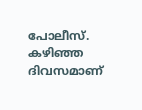പോലീസ്. കഴിഞ്ഞ ദിവസമാണ്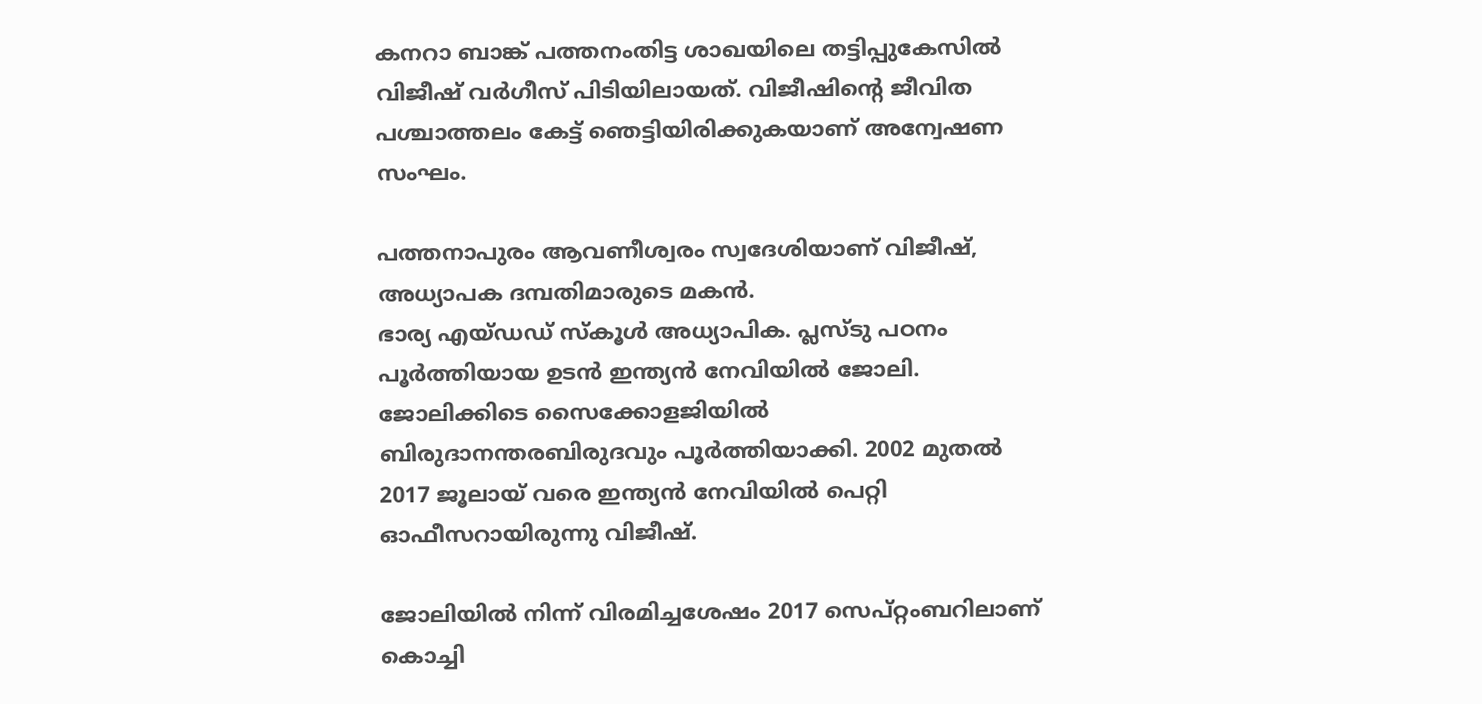കനറാ ബാങ്ക് പത്തനംതിട്ട ശാഖയിലെ തട്ടിപ്പുകേസില്‍ വിജീഷ് വര്‍ഗീസ് പിടിയിലായത്. വിജീഷിന്റെ ജീവിത പശ്ചാത്തലം കേട്ട് ഞെട്ടിയിരിക്കുകയാണ് അന്വേഷണ സംഘം.

പത്തനാപുരം ആവണീശ്വരം സ്വദേശിയാണ് വിജീഷ്, അധ്യാപക ദമ്പതിമാരുടെ മകന്‍.
ഭാര്യ എയ്ഡഡ് സ്‌കൂള്‍ അധ്യാപിക. പ്ലസ്ടു പഠനം പൂര്‍ത്തിയായ ഉടന്‍ ഇന്ത്യന്‍ നേവിയില്‍ ജോലി. ജോലിക്കിടെ സൈക്കോളജിയില്‍ ബിരുദാനന്തരബിരുദവും പൂര്‍ത്തിയാക്കി. 2002 മുതല്‍ 2017 ജൂലായ് വരെ ഇന്ത്യന്‍ നേവിയില്‍ പെറ്റി ഓഫീസറായിരുന്നു വിജീഷ്.

ജോലിയില്‍ നിന്ന് വിരമിച്ചശേഷം 2017 സെപ്റ്റംബറിലാണ് കൊച്ചി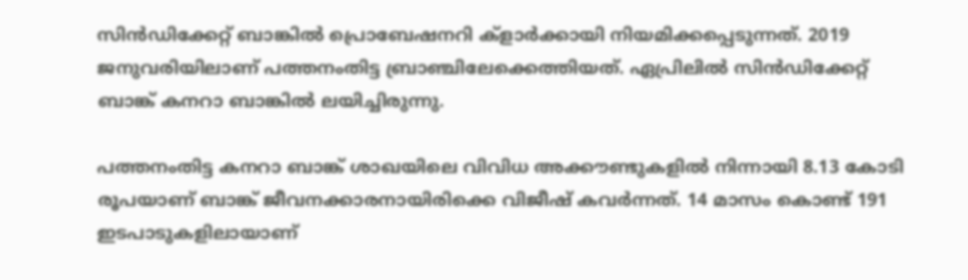സിന്‍ഡിക്കേറ്റ് ബാങ്കില്‍ പ്രൊബേഷനറി ക്ളാര്‍ക്കായി നിയമിക്കപ്പെടുന്നത്. 2019 ജനുവരിയിലാണ് പത്തനംതിട്ട ബ്രാഞ്ചിലേക്കെത്തിയത്. ഏപ്രിലില്‍ സിന്‍ഡിക്കേറ്റ് ബാങ്ക് കനറാ ബാങ്കില്‍ ലയിച്ചിരുന്നു.

പത്തനംതിട്ട കനറാ ബാങ്ക് ശാഖയിലെ വിവിധ അക്കൗണ്ടുകളില്‍ നിന്നായി 8.13 കോടി രൂപയാണ് ബാങ്ക് ജീവനക്കാരനായിരിക്കെ വിജീഷ് കവര്‍ന്നത്. 14 മാസം കൊണ്ട് 191 ഇടപാടുകളിലായാണ്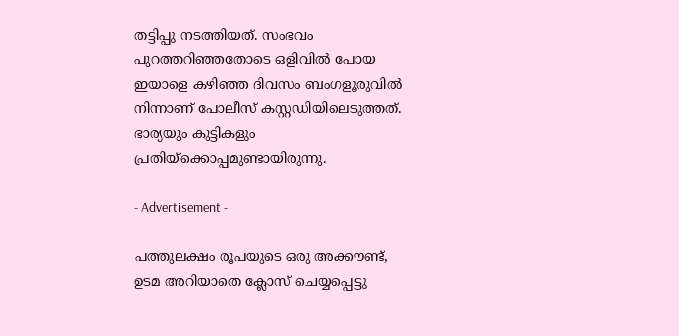തട്ടിപ്പു നടത്തിയത്. സംഭവം പുറത്തറിഞ്ഞതോടെ ഒളിവില്‍ പോയ ഇയാളെ കഴിഞ്ഞ ദിവസം ബംഗളൂരുവില്‍ നിന്നാണ് പോലീസ് കസ്റ്റഡിയിലെടുത്തത്. ഭാര്യയും കുട്ടികളും പ്രതിയ്‌ക്കൊപ്പമുണ്ടായിരുന്നു.

- Advertisement -

പത്തുലക്ഷം രൂപയുടെ ഒരു അക്കൗണ്ട്, ഉടമ അറിയാതെ ക്ലോസ് ചെയ്യപ്പെട്ടു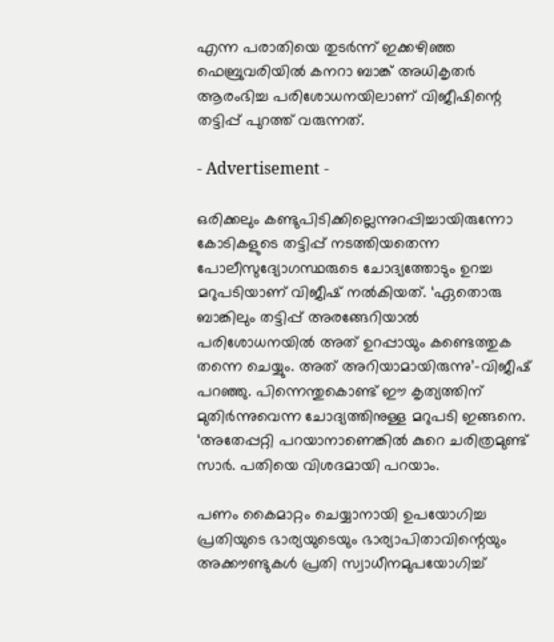എന്ന പരാതിയെ തുടര്‍ന്ന് ഇക്കഴിഞ്ഞ ഫെബ്രുവരിയില്‍ കനറാ ബാങ്ക് അധികൃതര്‍ ആരംഭിച്ച പരിശോധനയിലാണ് വിജീഷിന്റെ തട്ടിപ്പ് പുറത്ത് വരുന്നത്.

- Advertisement -

ഒരിക്കലും കണ്ടുപിടിക്കില്ലെന്നുറപ്പിച്ചായിരുന്നോ കോടികളുടെ തട്ടിപ്പ് നടത്തിയതെന്ന പോലീസുദ്യോഗസ്ഥരുടെ ചോദ്യത്തോടും ഉറച്ച മറുപടിയാണ് വിജീഷ് നല്‍കിയത്. ‘ഏതൊരു ബാങ്കിലും തട്ടിപ്പ് അരങ്ങേറിയാല്‍ പരിശോധനയില്‍ അത് ഉറപ്പായും കണ്ടെത്തുക തന്നെ ചെയ്യും. അത് അറിയാമായിരുന്നു’-വിജീഷ് പറഞ്ഞു. പിന്നെന്തുകൊണ്ട് ഈ കൃത്യത്തിന് മുതിര്‍ന്നുവെന്ന ചോദ്യത്തിനുള്ള മറുപടി ഇങ്ങനെ. ‘അതേപ്പറ്റി പറയാനാണെങ്കില്‍ കുറെ ചരിത്രമുണ്ട് സാര്‍. പതിയെ വിശദമായി പറയാം.

പണം കൈമാറ്റം ചെയ്യാനായി ഉപയോഗിച്ച പ്രതിയുടെ ഭാര്യയുടെയും ഭാര്യാപിതാവിന്റെയും അക്കൗണ്ടുകള്‍ പ്രതി സ്വാധീനമുപയോഗിച്ച്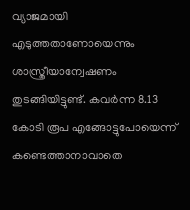വ്യാജമായി എടുത്തതാണോയെന്നും ശാസ്ത്രീയാന്വേഷണം തുടങ്ങിയിട്ടുണ്ട്. കവര്‍ന്ന 8.13 കോടി രൂപ എങ്ങോട്ടുപോയെന്ന് കണ്ടെത്താനാവാതെ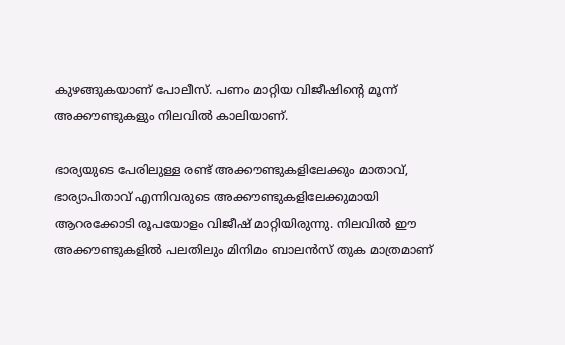കുഴങ്ങുകയാണ് പോലീസ്. പണം മാറ്റിയ വിജീഷിന്റെ മൂന്ന് അക്കൗണ്ടുകളും നിലവില്‍ കാലിയാണ്.

ഭാര്യയുടെ പേരിലുള്ള രണ്ട് അക്കൗണ്ടുകളിലേക്കും മാതാവ്, ഭാര്യാപിതാവ് എന്നിവരുടെ അക്കൗണ്ടുകളിലേക്കുമായി ആറരക്കോടി രൂപയോളം വിജീഷ് മാറ്റിയിരുന്നു. നിലവില്‍ ഈ അക്കൗണ്ടുകളില്‍ പലതിലും മിനിമം ബാലന്‍സ് തുക മാത്രമാണ്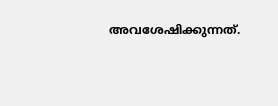അവശേഷിക്കുന്നത്.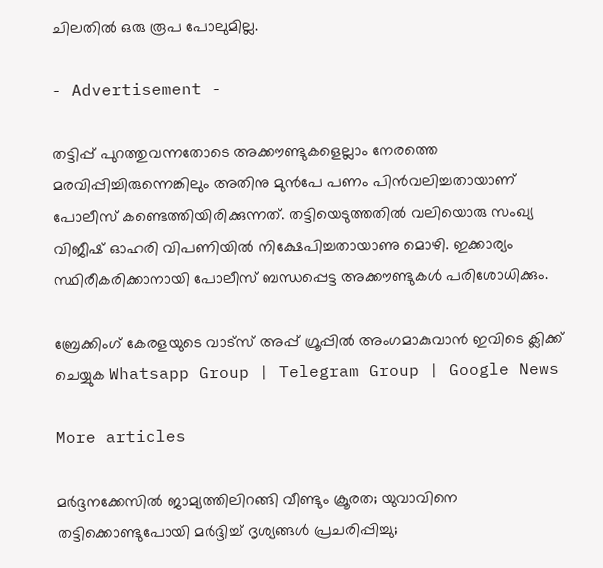ചിലതില്‍ ഒരു രൂപ പോലുമില്ല.

- Advertisement -

തട്ടിപ്പ് പുറത്തുവന്നതോടെ അക്കൗണ്ടുകളെല്ലാം നേരത്തെ മരവിപ്പിച്ചിരുന്നെങ്കിലും അതിനു മുന്‍പേ പണം പിന്‍വലിച്ചതായാണ് പോലീസ് കണ്ടെത്തിയിരിക്കുന്നത്. തട്ടിയെടുത്തതില്‍ വലിയൊരു സംഖ്യ വിജീഷ് ഓഹരി വിപണിയില്‍ നിക്ഷേപിച്ചതായാണു മൊഴി. ഇക്കാര്യം സ്ഥിരീകരിക്കാനായി പോലീസ് ബന്ധപ്പെട്ട അക്കൗണ്ടുകള്‍ പരിശോധിക്കും.

ബ്രേക്കിംഗ് കേരളയുടെ വാട്സ് അപ്പ് ഗ്രൂപ്പിൽ അംഗമാകുവാൻ ഇവിടെ ക്ലിക്ക് ചെയ്യുക Whatsapp Group | Telegram Group | Google News

More articles

മർദ്ദനക്കേസിൽ ജാമ്യത്തിലിറങ്ങി വീണ്ടും ക്രൂരത; യുവാവിനെ തട്ടിക്കൊണ്ടുപോയി മർദ്ദിച്ച് ദൃശ്യങ്ങൾ പ്രചരിപ്പിച്ചു;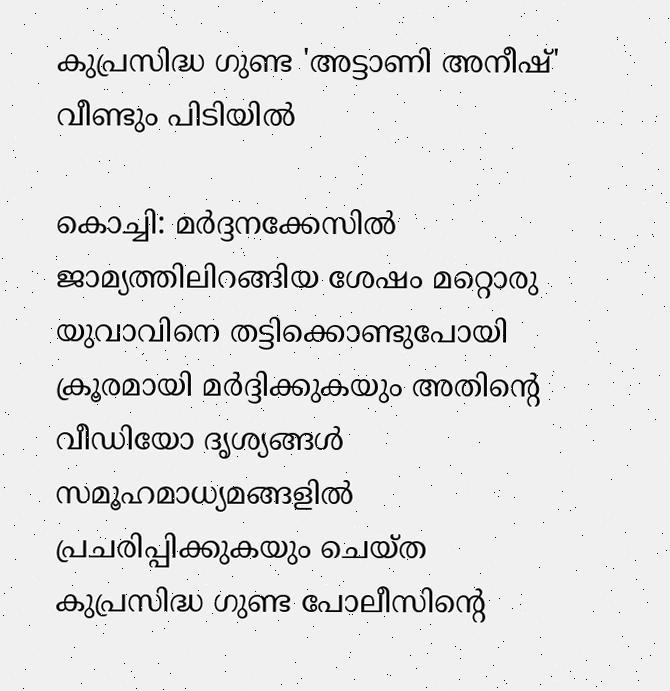കുപ്രസിദ്ധ ഗുണ്ട 'അട്ടാണി അനീഷ്' വീണ്ടും പിടിയിൽ

കൊച്ചി: മർദ്ദനക്കേസിൽ ജാമ്യത്തിലിറങ്ങിയ ശേഷം മറ്റൊരു യുവാവിനെ തട്ടിക്കൊണ്ടുപോയി ക്രൂരമായി മർദ്ദിക്കുകയും അതിന്റെ വീഡിയോ ദൃശ്യങ്ങൾ സമൂഹമാധ്യമങ്ങളിൽ പ്രചരിപ്പിക്കുകയും ചെയ്ത കുപ്രസിദ്ധ ഗുണ്ട പോലീസിന്റെ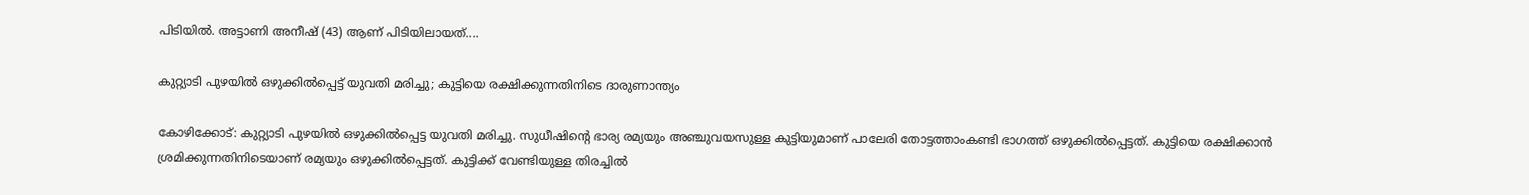പിടിയിൽ. അട്ടാണി അനീഷ് (43) ആണ് പിടിയിലായത്....

കുറ്റ്യാടി പുഴയിൽ ഒഴുക്കിൽപ്പെട്ട് യുവതി മരിച്ചു; കുട്ടിയെ രക്ഷിക്കുന്നതിനിടെ ദാരുണാന്ത്യം

കോഴിക്കോട്: കുറ്റ്യാടി പുഴയിൽ ഒഴുക്കിൽപ്പെട്ട യുവതി മരിച്ചു. സുധീഷിന്റെ ഭാര്യ രമ്യയും അഞ്ചുവയസുള്ള കുട്ടിയുമാണ് പാലേരി തോട്ടത്താംകണ്ടി ഭാഗത്ത് ഒഴുക്കിൽപ്പെട്ടത്. കുട്ടിയെ രക്ഷിക്കാൻ ശ്രമിക്കുന്നതിനിടെയാണ് രമ്യയും ഒഴുക്കിൽപ്പെട്ടത്. കുട്ടിക്ക് വേണ്ടിയുള്ള തിരച്ചിൽ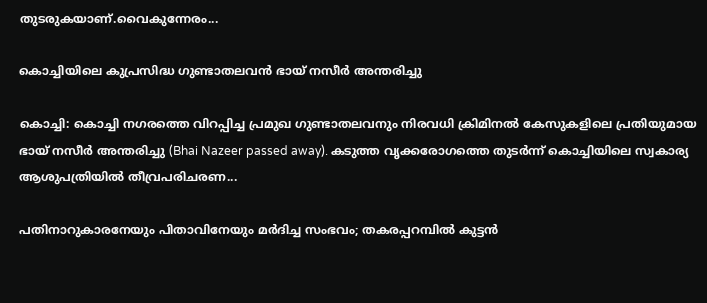തുടരുകയാണ്.വൈകുന്നേരം...

കൊച്ചിയിലെ കുപ്രസിദ്ധ ഗുണ്ടാതലവൻ ഭായ് നസീർ അന്തരിച്ചു

കൊച്ചി: കൊച്ചി നഗരത്തെ വിറപ്പിച്ച പ്രമുഖ ഗുണ്ടാതലവനും നിരവധി ക്രിമിനൽ കേസുകളിലെ പ്രതിയുമായ ഭായ് നസീർ അന്തരിച്ചു (Bhai Nazeer passed away). കടുത്ത വൃക്കരോഗത്തെ തുടർന്ന് കൊച്ചിയിലെ സ്വകാര്യ ആശുപത്രിയിൽ തീവ്രപരിചരണ...

പതിനാറുകാരനേയും പിതാവിനേയും മർദിച്ച സംഭവം; തകരപ്പറമ്പിൽ കുട്ടൻ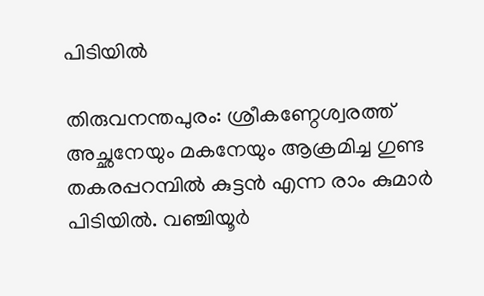പിടിയിൽ

തിരുവനന്തപുരം: ശ്രീകണ്ഠേശ്വരത്ത് അച്ഛനേയും മകനേയും ആക്രമിച്ച ഗുണ്ട തകരപ്പറമ്പിൽ കുട്ടൻ എന്ന രാം കുമാർ പിടിയിൽ. വഞ്ചിയൂർ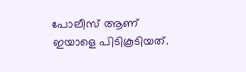പോലീസ് ആണ് ഇയാളെ പിടികൂടിയത്.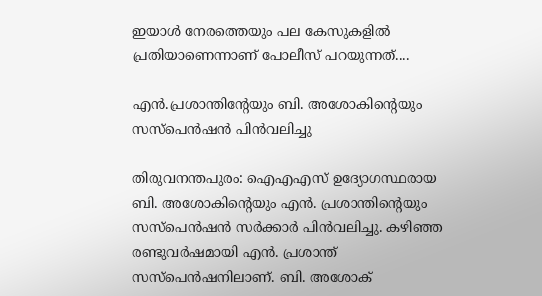ഇയാൾ നേരത്തെയും പല കേസുകളിൽ പ്രതിയാണെന്നാണ് പോലീസ് പറയുന്നത്....

എൻ.പ്രശാന്തിന്റേയും ബി. അശോകിന്റെയും സസ്‌പെൻഷൻ പിൻവലിച്ചു

തിരുവനന്തപുരം: ഐഎഎസ് ഉദ്യോഗസ്ഥരായ ബി. അശോകിന്റെയും എൻ. പ്രശാന്തിന്റെയും സസ്പെൻഷൻ സർക്കാർ പിൻവലിച്ചു. കഴിഞ്ഞ രണ്ടുവർഷമായി എൻ. പ്രശാന്ത് സസ്പെൻഷനിലാണ്. ബി. അശോക്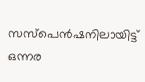സസ്പെൻഷനിലായിട്ട് ഒന്നര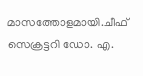മാസത്തോളമായി.ചീഫ് സെക്രട്ടറി ഡോ. എ.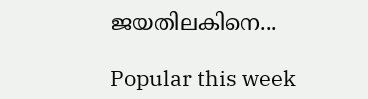ജയതിലകിനെ...

Popular this week